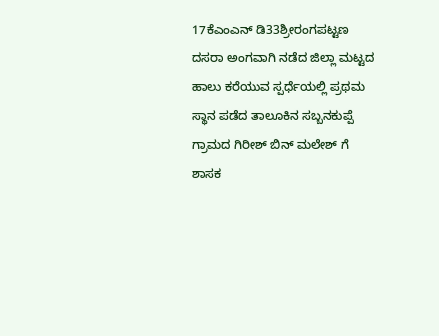17ಕೆಎಂಎನ್ ಡಿ33ಶ್ರೀರಂಗಪಟ್ಟಣ ದಸರಾ ಅಂಗವಾಗಿ ನಡೆದ ಜಿಲ್ಲಾ ಮಟ್ಟದ ಹಾಲು ಕರೆಯುವ ಸ್ಪರ್ಧೆಯಲ್ಲಿ ಪ್ರಥಮ ಸ್ಥಾನ ಪಡೆದ ತಾಲೂಕಿನ ಸಬ್ಬನಕುಪ್ಪೆ ಗ್ರಾಮದ ಗಿರೀಶ್ ಬಿನ್ ಮಲೇಶ್ ಗೆ ಶಾಸಕ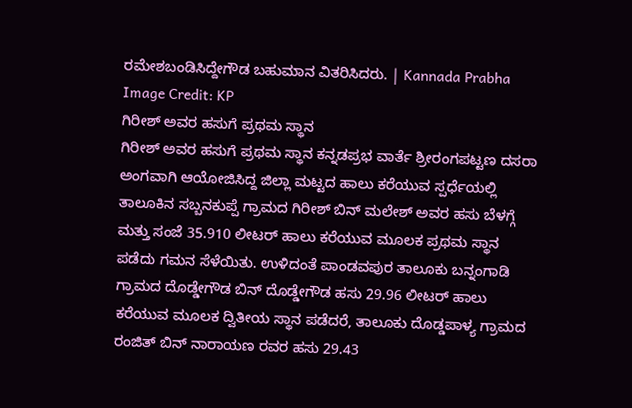ರಮೇಶಬಂಡಿಸಿದ್ದೇಗೌಡ ಬಹುಮಾನ ವಿತರಿಸಿದರು. | Kannada Prabha
Image Credit: KP
ಗಿರೀಶ್ ಅವರ ಹಸುಗೆ ಪ್ರಥಮ ಸ್ಥಾನ
ಗಿರೀಶ್ ಅವರ ಹಸುಗೆ ಪ್ರಥಮ ಸ್ಥಾನ ಕನ್ನಡಪ್ರಭ ವಾರ್ತೆ ಶ್ರೀರಂಗಪಟ್ಟಣ ದಸರಾ ಅಂಗವಾಗಿ ಆಯೋಜಿಸಿದ್ದ ಜಿಲ್ಲಾ ಮಟ್ಟದ ಹಾಲು ಕರೆಯುವ ಸ್ಪರ್ಧೆಯಲ್ಲಿ ತಾಲೂಕಿನ ಸಬ್ಬನಕುಪ್ಪೆ ಗ್ರಾಮದ ಗಿರೀಶ್ ಬಿನ್ ಮಲೇಶ್ ಅವರ ಹಸು ಬೆಳಗ್ಗೆ ಮತ್ತು ಸಂಜೆ 35.910 ಲೀಟರ್ ಹಾಲು ಕರೆಯುವ ಮೂಲಕ ಪ್ರಥಮ ಸ್ಥಾನ ಪಡೆದು ಗಮನ ಸೆಳೆಯಿತು. ಉಳಿದಂತೆ ಪಾಂಡವಪುರ ತಾಲೂಕು ಬನ್ನಂಗಾಡಿ ಗ್ರಾಮದ ದೊಡ್ಡೇಗೌಡ ಬಿನ್ ದೊಡ್ಡೇಗೌಡ ಹಸು 29.96 ಲೀಟರ್ ಹಾಲು ಕರೆಯುವ ಮೂಲಕ ದ್ವಿತೀಯ ಸ್ಥಾನ ಪಡೆದರೆ, ತಾಲೂಕು ದೊಡ್ಡಪಾಳ್ಯ ಗ್ರಾಮದ ರಂಜಿತ್ ಬಿನ್ ನಾರಾಯಣ ರವರ ಹಸು 29.43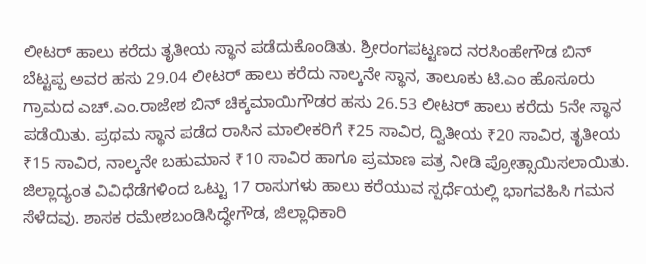ಲೀಟರ್ ಹಾಲು ಕರೆದು ತೃತೀಯ ಸ್ಥಾನ ಪಡೆದುಕೊಂಡಿತು. ಶ್ರೀರಂಗಪಟ್ಟಣದ ನರಸಿಂಹೇಗೌಡ ಬಿನ್ ಬೆಟ್ಟಪ್ಪ ಅವರ ಹಸು 29.04 ಲೀಟರ್ ಹಾಲು ಕರೆದು ನಾಲ್ಕನೇ ಸ್ಥಾನ, ತಾಲೂಕು ಟಿ.ಎಂ ಹೊಸೂರು ಗ್ರಾಮದ ಎಚ್.ಎಂ.ರಾಜೇಶ ಬಿನ್ ಚಿಕ್ಕಮಾಯಿಗೌಡರ ಹಸು 26.53 ಲೀಟರ್ ಹಾಲು ಕರೆದು 5ನೇ ಸ್ಥಾನ ಪಡೆಯಿತು. ಪ್ರಥಮ ಸ್ಥಾನ ಪಡೆದ ರಾಸಿನ ಮಾಲೀಕರಿಗೆ ₹25 ಸಾವಿರ, ದ್ವಿತೀಯ ₹20 ಸಾವಿರ, ತೃತೀಯ ₹15 ಸಾವಿರ, ನಾಲ್ಕನೇ ಬಹುಮಾನ ₹10 ಸಾವಿರ ಹಾಗೂ ಪ್ರಮಾಣ ಪತ್ರ ನೀಡಿ ಪ್ರೋತ್ಸಾಯಿಸಲಾಯಿತು. ಜಿಲ್ಲಾದ್ಯಂತ ವಿವಿಧೆಡೆಗಳಿಂದ ಒಟ್ಟು 17 ರಾಸುಗಳು ಹಾಲು ಕರೆಯುವ ಸ್ಪರ್ಧೆಯಲ್ಲಿ ಭಾಗವಹಿಸಿ ಗಮನ ಸೆಳೆದವು. ಶಾಸಕ ರಮೇಶಬಂಡಿಸಿದ್ಧೇಗೌಡ, ಜಿಲ್ಲಾಧಿಕಾರಿ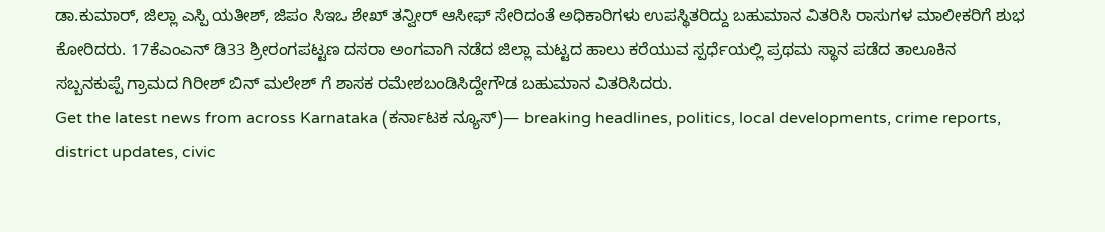ಡಾ.ಕುಮಾರ್, ಜಿಲ್ಲಾ ಎಸ್ಪಿ ಯತೀಶ್, ಜಿಪಂ ಸಿಇಒ ಶೇಖ್ ತನ್ವೀರ್ ಆಸೀಫ್ ಸೇರಿದಂತೆ ಅಧಿಕಾರಿಗಳು ಉಪಸ್ಥಿತರಿದ್ದು ಬಹುಮಾನ ವಿತರಿಸಿ ರಾಸುಗಳ ಮಾಲೀಕರಿಗೆ ಶುಭ ಕೋರಿದರು. 17ಕೆಎಂಎನ್ ಡಿ33 ಶ್ರೀರಂಗಪಟ್ಟಣ ದಸರಾ ಅಂಗವಾಗಿ ನಡೆದ ಜಿಲ್ಲಾ ಮಟ್ಟದ ಹಾಲು ಕರೆಯುವ ಸ್ಪರ್ಧೆಯಲ್ಲಿ ಪ್ರಥಮ ಸ್ಥಾನ ಪಡೆದ ತಾಲೂಕಿನ ಸಬ್ಬನಕುಪ್ಪೆ ಗ್ರಾಮದ ಗಿರೀಶ್ ಬಿನ್ ಮಲೇಶ್ ಗೆ ಶಾಸಕ ರಮೇಶಬಂಡಿಸಿದ್ದೇಗೌಡ ಬಹುಮಾನ ವಿತರಿಸಿದರು.
Get the latest news from across Karnataka (ಕರ್ನಾಟಕ ನ್ಯೂಸ್)— breaking headlines, politics, local developments, crime reports, district updates, civic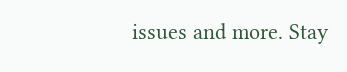issues and more. Stay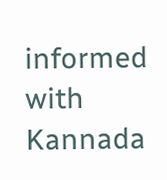informed with Kannada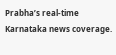Prabha’s real‑time Karnataka news coverage.